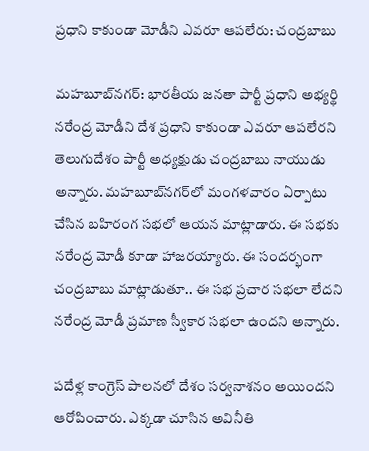ప్రధాని కాకుండా మోడీని ఎవరూ ఆపలేరు: చంద్రబాబు

మహబూబ్‌నగర్: భారతీయ జనతా పార్టీ ప్రధాని అభ్యర్థి నరేంద్ర మోడీని దేశ ప్రధాని కాకుండా ఎవరూ ఆపలేరని తెలుగుదేశం పార్టీ అధ్యక్షుడు చంద్రబాబు నాయుడు అన్నారు. మహబూబ్‌నగర్‌లో మంగళవారం ఏర్పాటు చేసిన బహిరంగ సభలో ఆయన మాట్లాడారు. ఈ సభకు నరేంద్ర మోడీ కూడా హాజరయ్యారు. ఈ సందర్భంగా చంద్రబాబు మాట్లాడుతూ.. ఈ సభ ప్రచార సభలా లేదని నరేంద్ర మోడీ ప్రమాణ స్వీకార సభలా ఉందని అన్నారు.

పదేళ్ల కాంగ్రెస్ పాలనలో దేశం సర్వనాశనం అయిందని ఆరోపించారు. ఎక్కడా చూసిన అవినీతి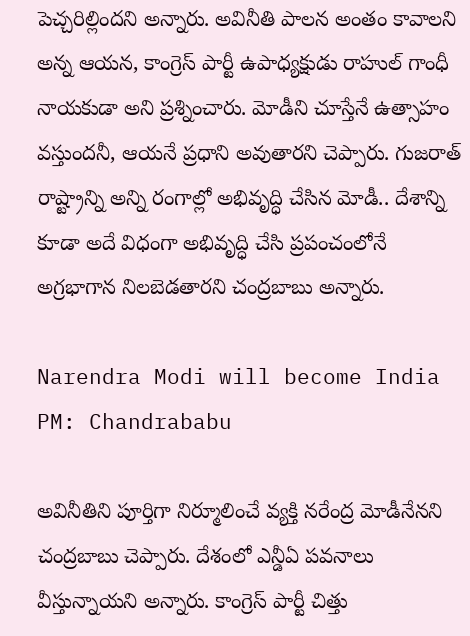పెచ్చరిల్లిందని అన్నారు. అవినీతి పాలన అంతం కావాలని అన్న ఆయన, కాంగ్రెస్ పార్టీ ఉపాధ్యక్షుడు రాహుల్ గాంధీ నాయకుడా అని ప్రశ్నించారు. మోడీని చూస్తేనే ఉత్సాహం వస్తుందనీ, ఆయనే ప్రధాని అవుతారని చెప్పారు. గుజరాత్ రాష్ట్రాన్ని అన్ని రంగాల్లో అభివృద్ధి చేసిన మోడీ.. దేశాన్ని కూడా అదే విధంగా అభివృద్ధి చేసి ప్రపంచంలోనే అగ్రభాగాన నిలబెడతారని చంద్రబాబు అన్నారు.

Narendra Modi will become India PM: Chandrababu

అవినీతిని పూర్తిగా నిర్మూలించే వ్యక్తి నరేంద్ర మోడీనేనని చంద్రబాబు చెప్పారు. దేశంలో ఎన్డీఏ పవనాలు వీస్తున్నాయని అన్నారు. కాంగ్రెస్ పార్టీ చిత్తు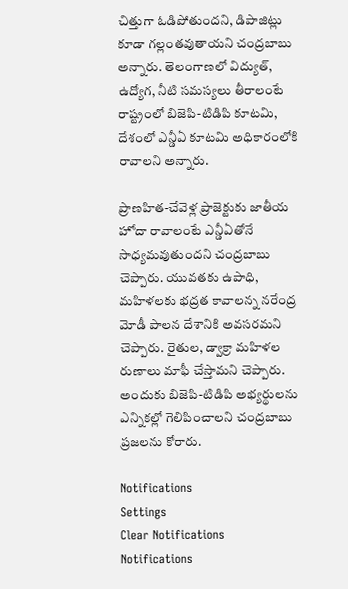చిత్తుగా ఓడిపోతుందని, డిపాజిట్లు కూడా గల్లంతవుతాయని చంద్రబాబు అన్నారు. తెలంగాణలో విద్యుత్, ఉద్యోగ, నీటి సమస్యలు తీరాలంటే రాష్ట్రంలో బిజెపి-టిడిపి కూటమి, దేశంలో ఎన్డీఏ కూటమి అధికారంలోకి రావాలని అన్నారు.

ప్రాణహిత-చేవెళ్ల ప్రాజెక్టుకు జాతీయ హోదా రావాలంటే ఎన్డీఏతోనే సాధ్యమవుతుందని చంద్రబాబు చెప్పారు. యువతకు ఉపాధి, మహిళలకు భద్రత కావాలన్న నరేంద్ర మోడీ పాలన దేశానికి అవసరమని చెప్పారు. రైతుల, డ్వాక్రా మహిళల రుణాలు మాఫీ చేస్తామని చెప్పారు. అందుకు బిజెపి-టిడిపి అభ్యర్థులను ఎన్నికల్లో గెలిపించాలని చంద్రబాబు ప్రజలను కోరారు.

Notifications
Settings
Clear Notifications
Notifications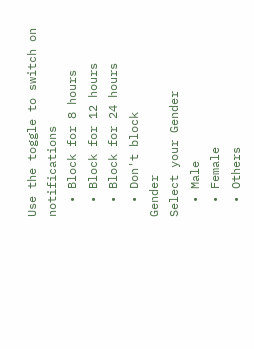Use the toggle to switch on notifications
  • Block for 8 hours
  • Block for 12 hours
  • Block for 24 hours
  • Don't block
Gender
Select your Gender
  • Male
  • Female
  • Others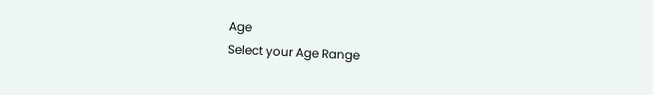Age
Select your Age Range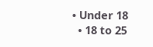• Under 18
  • 18 to 25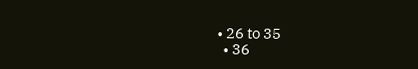• 26 to 35
  • 36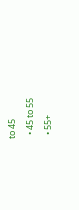to 45
  • 45 to 55
  • 55+